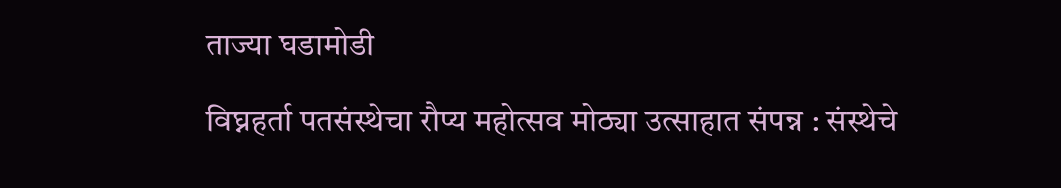ताज्या घडामोडी

विघ्नहर्ता पतसंस्थेचा रौप्य महोत्सव मोठ्या उत्साहात संपन्न : संस्थेचे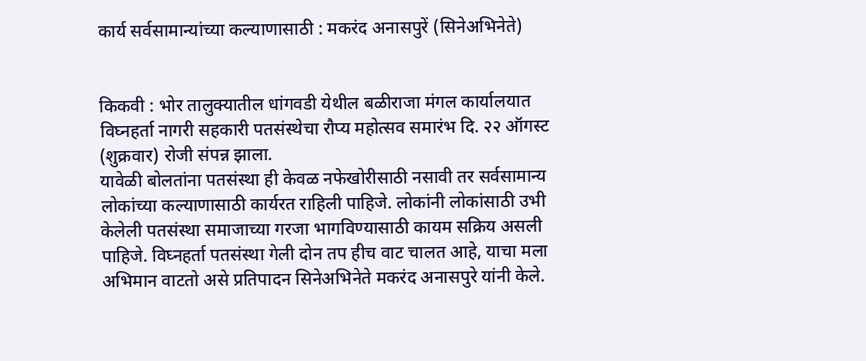कार्य सर्वसामान्यांच्या कल्याणासाठी : मकरंद अनासपुरें (सिनेअभिनेते)


किकवी : भोर तालुक्यातील धांगवडी येथील बळीराजा मंगल कार्यालयात विघ्नहर्ता नागरी सहकारी पतसंस्थेचा रौप्य महोत्सव समारंभ दि. २२ ऑगस्ट (शुक्रवार) रोजी संपन्न झाला.
यावेळी बोलतांना पतसंस्था ही केवळ नफेखोरीसाठी नसावी तर सर्वसामान्य लोकांच्या कल्याणासाठी कार्यरत राहिली पाहिजे. लोकांनी लोकांसाठी उभी केलेली पतसंस्था समाजाच्या गरजा भागविण्यासाठी कायम सक्रिय असली पाहिजे. विघ्नहर्ता पतसंस्था गेली दोन तप हीच वाट चालत आहे, याचा मला अभिमान वाटतो असे प्रतिपादन सिनेअभिनेते मकरंद अनासपुरे यांनी केले.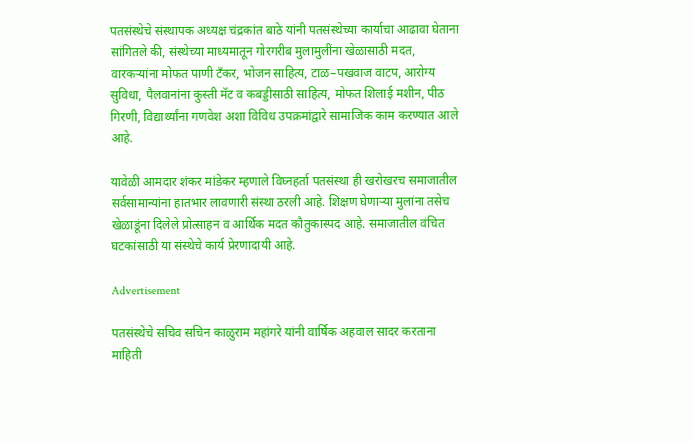पतसंस्थेचे संस्थापक अध्यक्ष चंद्रकांत बाठे यांनी पतसंस्थेच्या कार्याचा आढावा घेताना सांगितले की, संस्थेच्या माध्यमातून गोरगरीब मुलामुलींना खेळासाठी मदत, वारकऱ्यांना मोफत पाणी टँकर, भोजन साहित्य, टाळ–पखवाज वाटप, आरोग्य सुविधा, पैलवानांना कुस्ती मॅट व कबड्डीसाठी साहित्य, मोफत शिलाई मशीन, पीठ गिरणी, विद्यार्थ्यांना गणवेश अशा विविध उपक्रमांद्वारे सामाजिक काम करण्यात आले आहे.

यावेळी आमदार शंकर मांडेकर म्हणाले विघ्नहर्ता पतसंस्था ही खरोखरच समाजातील सर्वसामान्यांना हातभार लावणारी संस्था ठरली आहे. शिक्षण घेणाऱ्या मुलांना तसेच खेळाडूंना दिलेले प्रोत्साहन व आर्थिक मदत कौतुकास्पद आहे. समाजातील वंचित घटकांसाठी या संस्थेचे कार्य प्रेरणादायी आहे.

Advertisement

पतसंस्थेचे सचिव सचिन काळुराम महांगरे यांनी वार्षिक अहवाल सादर करताना माहिती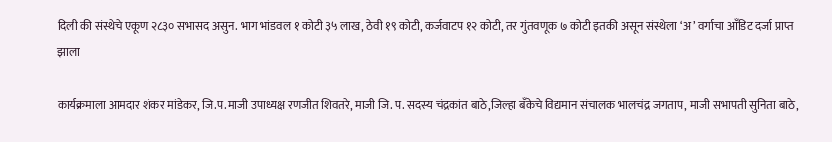दिली की संस्थेचे एकूण २८३० सभासद असुन. भाग भांडवल १ कोटी ३५ लाख, ठेवी १९ कोटी, कर्जवाटप १२ कोटी, तर गुंतवणूक ७ कोटी इतकी असून संस्थेला ‘अ’ वर्गाचा आँडिट दर्जा प्राप्त झाला

कार्यक्रमाला आमदार शंकर मांडेकर, जि.प.माजी उपाध्यक्ष रणजीत शिवतरे, माजी जि. प. सदस्य चंद्रकांत बाठे,जिल्हा बँकेचे विद्यमान संचालक भालचंद्र जगताप, माजी सभापती सुनिता बाठे,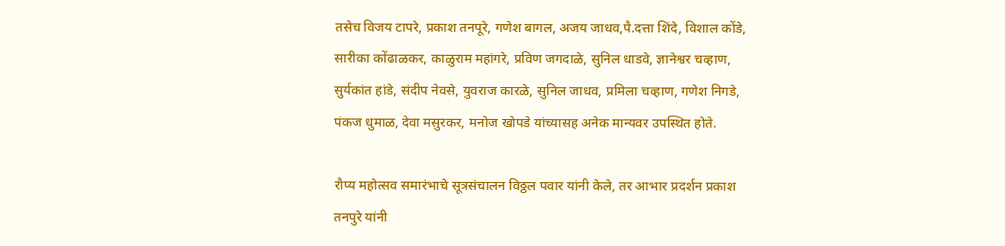तसेच विजय टापरे, प्रकाश तनपूरे, गणेश बागल, अजय जाधव,पै.दत्ता शिंदे, विशाल कोंडे, सारीका कोंढाळकर, काळुराम महांगरे, प्रविण जगदाळे, सुनिल धाडवे, ज्ञानेश्वर चव्हाण, सुर्यकांत हांडे, संदीप नेवसे, युवराज कारळे, सुनिल जाधव, प्रमिला चव्हाण, गणेश निगडे, पंकज धुमाळ, देवा मसुरकर, मनोज खोपडे यांच्यासह अनेक मान्यवर उपस्थित होते.

रौप्य महोत्सव समारंभाचे सूत्रसंचालन विठ्ठल पवार यांनी केले, तर आभार प्रदर्शन प्रकाश तनपुरे यांनी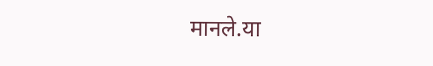मानले.या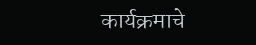कार्यक्रमाचे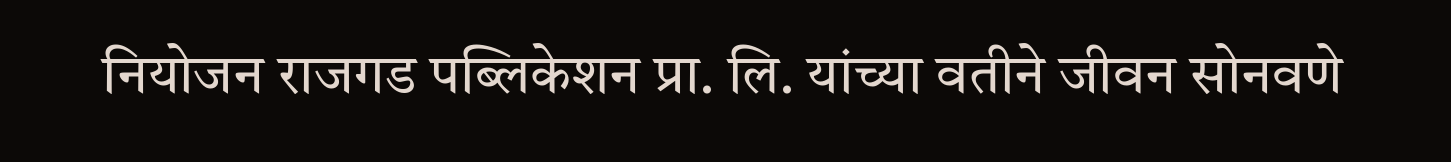नियोजन राजगड पब्लिकेशन प्रा. लि. यांच्या वतीने जीवन सोनवणे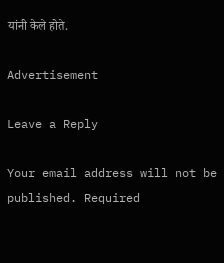यांनी केले होते.

Advertisement

Leave a Reply

Your email address will not be published. Required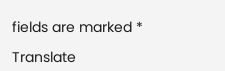fields are marked *

Translate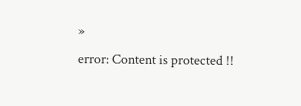»
error: Content is protected !!